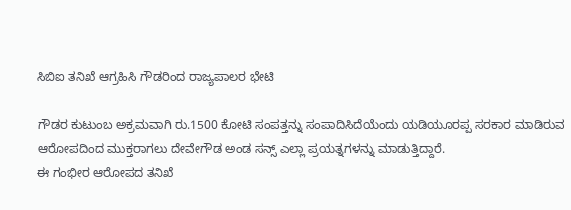ಸಿಬಿಐ ತನಿಖೆ ಆಗ್ರಹಿಸಿ ಗೌಡರಿಂದ ರಾಜ್ಯಪಾಲರ ಭೇಟಿ

ಗೌಡರ ಕುಟುಂಬ ಅಕ್ರಮವಾಗಿ ರು.1500 ಕೋಟಿ ಸಂಪತ್ತನ್ನು ಸಂಪಾದಿಸಿದೆಯೆಂದು ಯಡಿಯೂರಪ್ಪ ಸರಕಾರ ಮಾಡಿರುವ ಆರೋಪದಿಂದ ಮುಕ್ತರಾಗಲು ದೇವೇಗೌಡ ಅಂಡ ಸನ್ಸ್ ಎಲ್ಲಾ ಪ್ರಯತ್ನಗಳನ್ನು ಮಾಡುತ್ತಿದ್ದಾರೆ.
ಈ ಗಂಭೀರ ಆರೋಪದ ತನಿಖೆ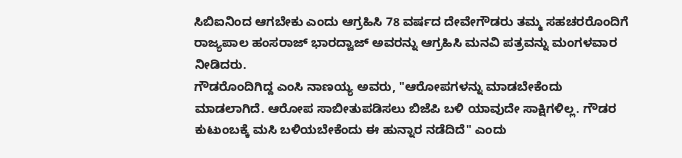ಸಿಬಿಐನಿಂದ ಆಗಬೇಕು ಎಂದು ಆಗ್ರಹಿಸಿ 78 ವರ್ಷದ ದೇವೇಗೌಡರು ತಮ್ಮ ಸಹಚರರೊಂದಿಗೆ ರಾಜ್ಯಪಾಲ ಹಂಸರಾಜ್ ಭಾರದ್ವಾಜ್ ಅವರನ್ನು ಆಗ್ರಹಿಸಿ ಮನವಿ ಪತ್ರವನ್ನು ಮಂಗಳವಾರ ನೀಡಿದರು.
ಗೌಡರೊಂದಿಗಿದ್ದ ಎಂಸಿ ನಾಣಯ್ಯ ಅವರು, "ಆರೋಪಗಳನ್ನು ಮಾಡಬೇಕೆಂದು ಮಾಡಲಾಗಿದೆ. ಆರೋಪ ಸಾಬೀತುಪಡಿಸಲು ಬಿಜೆಪಿ ಬಳಿ ಯಾವುದೇ ಸಾಕ್ಷಿಗಳಿಲ್ಲ. ಗೌಡರ ಕುಟುಂಬಕ್ಕೆ ಮಸಿ ಬಳಿಯಬೇಕೆಂದು ಈ ಹುನ್ನಾರ ನಡೆದಿದೆ" ಎಂದು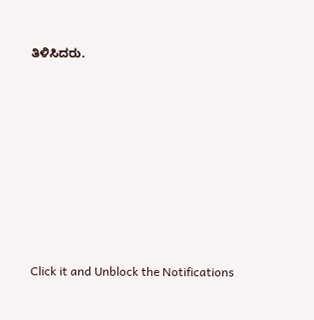ತಿಳಿಸಿದರು.












Click it and Unblock the Notifications